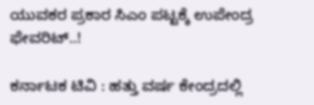ಯುವಕರ ಪ್ರಕಾರ ಸಿಎಂ ಪಟ್ಟಕ್ಕೆ ಉಪೇಂದ್ರ ಫೇವರಿಟ್..!

ಕರ್ನಾಟಕ ಟಿವಿ : ಹತ್ತು ವರ್ಷ ಕೇಂದ್ರದಲ್ಲಿ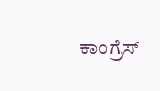ಕಾಂಗ್ರೆಸ್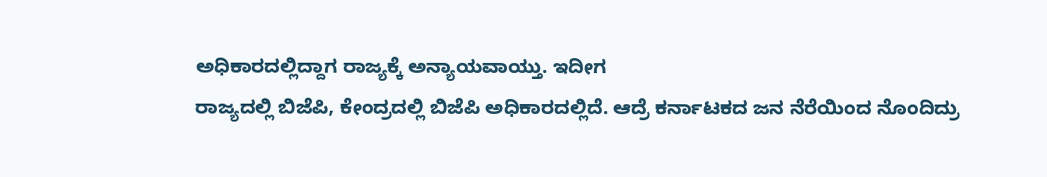ಅಧಿಕಾರದಲ್ಲಿದ್ದಾಗ ರಾಜ್ಯಕ್ಕೆ ಅನ್ಯಾಯವಾಯ್ತು. ಇದೀಗ
ರಾಜ್ಯದಲ್ಲಿ ಬಿಜೆಪಿ, ಕೇಂದ್ರದಲ್ಲಿ ಬಿಜೆಪಿ ಅಧಿಕಾರದಲ್ಲಿದೆ. ಆದ್ರೆ ಕರ್ನಾಟಕದ ಜನ ನೆರೆಯಿಂದ ನೊಂದಿದ್ರು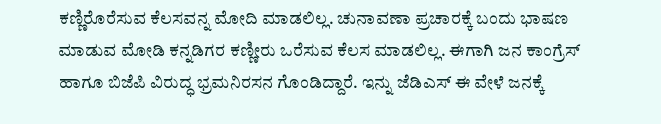ಕಣ್ಣಿರೊರೆಸುವ ಕೆಲಸವನ್ನ ಮೋದಿ ಮಾಡಲಿಲ್ಲ. ಚುನಾವಣಾ ಪ್ರಚಾರಕ್ಕೆ ಬಂದು ಭಾಷಣ ಮಾಡುವ ಮೋಡಿ ಕನ್ನಡಿಗರ ಕಣ್ಣೀರು ಒರೆಸುವ ಕೆಲಸ ಮಾಡಲಿಲ್ಲ. ಈಗಾಗಿ ಜನ ಕಾಂಗ್ರೆಸ್ ಹಾಗೂ ಬಿಜೆಪಿ ವಿರುದ್ಧ ಭ್ರಮನಿರಸನ ಗೊಂಡಿದ್ದಾರೆ. ಇನ್ನು ಜೆಡಿಎಸ್ ಈ ವೇಳೆ ಜನಕ್ಕೆ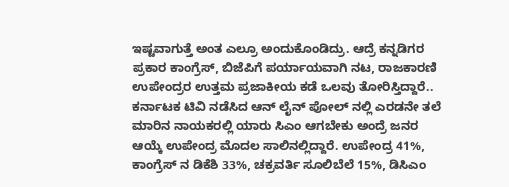ಇಷ್ಟವಾಗುತ್ತೆ ಅಂತ ಎಲ್ರೂ ಅಂದುಕೊಂಡಿದ್ರು. ಆದ್ರೆ ಕನ್ನಡಿಗರ ಪ್ರಕಾರ ಕಾಂಗ್ರೆಸ್, ಬಿಜೆಪಿಗೆ ಪರ್ಯಾಯವಾಗಿ ನಟ, ರಾಜಕಾರಣಿ ಉಪೇಂದ್ರರ ಉತ್ತಮ ಪ್ರಜಾಕೀಯ ಕಡೆ ಒಲವು ತೋರಿಸ್ತಿದ್ದಾರೆ.. ಕರ್ನಾಟಕ ಟಿವಿ ನಡೆಸಿದ ಆನ್ ಲೈನ್ ಪೋಲ್ ನಲ್ಲಿ ಎರಡನೇ ತಲೆ ಮಾರಿನ ನಾಯಕರಲ್ಲಿ ಯಾರು ಸಿಎಂ ಆಗಬೇಕು ಅಂದ್ರೆ ಜನರ ಆಯ್ಕೆ ಉಪೇಂದ್ರ ಮೊದಲ ಸಾಲಿನಲ್ಲಿದ್ದಾರೆ. ಉಪೇಂದ್ರ 41%, ಕಾಂಗ್ರೆಸ್ ನ ಡಿಕೆಶಿ 33%, ಚಕ್ರವರ್ತಿ ಸೂಲಿಬೆಲೆ 15%, ಡಿಸಿಎಂ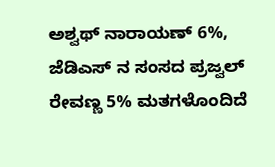ಅಶ್ವಥ್ ನಾರಾಯಣ್ 6%, ಜೆಡಿಎಸ್ ನ ಸಂಸದ ಪ್ರಜ್ವಲ್ ರೇವಣ್ಣ 5% ಮತಗಳೊಂದಿದೆ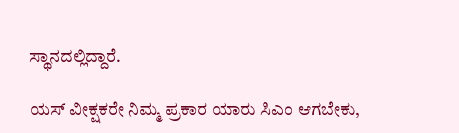ಸ್ಥಾನದಲ್ಲಿದ್ದಾರೆ.

ಯಸ್ ವೀಕ್ಷಕರೇ ನಿಮ್ಮ ಪ್ರಕಾರ ಯಾರು ಸಿಎಂ ಆಗಬೇಕು,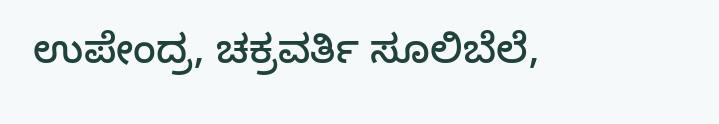ಉಪೇಂದ್ರ, ಚಕ್ರವರ್ತಿ ಸೂಲಿಬೆಲೆ,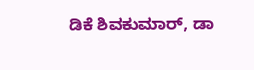ಡಿಕೆ ಶಿವಕುಮಾರ್, ಡಾ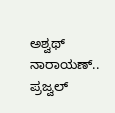ಅಶ್ವಥ್ ನಾರಾಯಣ್.. ಪ್ರಜ್ವಲ್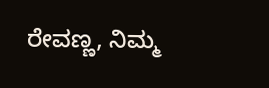ರೇವಣ್ಣ, ನಿಮ್ಮ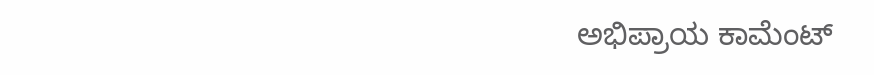ಅಭಿಪ್ರಾಯ ಕಾಮೆಂಟ್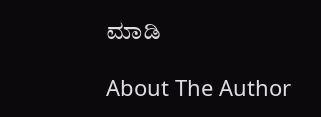ಮಾಡಿ

About The Author